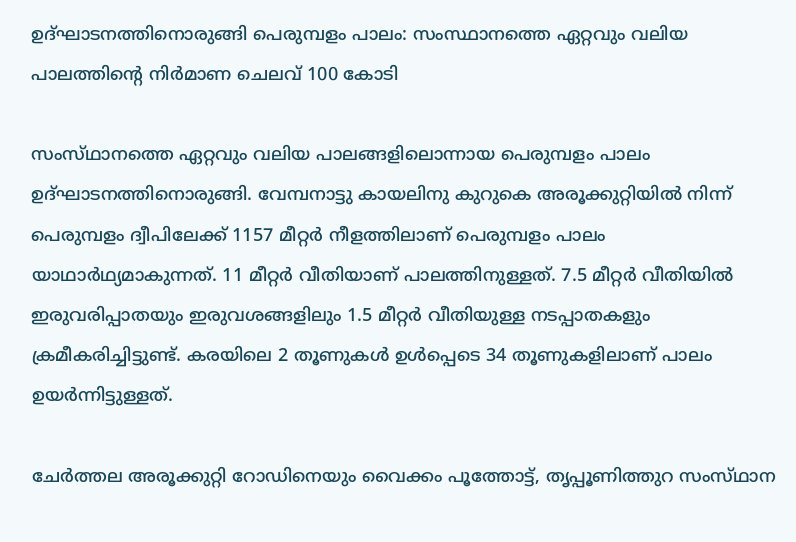ഉദ്ഘാടനത്തിനൊരുങ്ങി പെരുമ്പളം പാലം: സംസ്ഥാനത്തെ ഏറ്റവും വലിയ പാലത്തിന്റെ നിർമാണ ചെലവ് 100 കോടി

സംസ്‌ഥാനത്തെ ഏറ്റവും വലിയ പാലങ്ങളിലൊന്നായ പെരുമ്പളം പാലം ഉദ്ഘാടനത്തിനൊരുങ്ങി. വേമ്പനാട്ടു കായലിനു കുറുകെ അരൂക്കുറ്റിയിൽ നിന്ന് പെരുമ്പളം ദ്വീപിലേക്ക് 1157 മീറ്റർ നീളത്തിലാണ് പെരുമ്പളം പാലം യാഥാർഥ്യമാകുന്നത്. 11 മീറ്റർ വീതിയാണ് പാലത്തിനുള്ളത്. 7.5 മീറ്റർ വീതിയിൽ ഇരുവരിപ്പാതയും ഇരുവശങ്ങളിലും 1.5 മീറ്റർ വീതിയുള്ള നടപ്പാതകളും ക്രമീകരിച്ചിട്ടുണ്ട്. കരയിലെ 2 തൂണുകൾ ഉൾപ്പെടെ 34 തൂണുകളിലാണ് പാലം ഉയർന്നിട്ടുള്ളത്.

ചേർത്തല അരൂക്കുറ്റി റോഡിനെയും വൈക്കം പൂത്തോട്ട്, തൃപ്പൂണിത്തുറ സംസ്‌ഥാന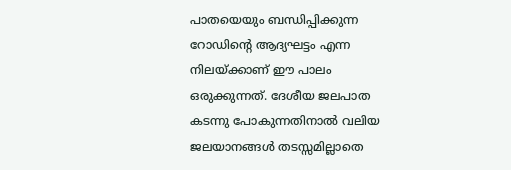പാതയെയും ബന്ധിപ്പിക്കുന്ന റോഡിൻ്റെ ആദ്യഘട്ടം എന്ന നിലയ്ക്കാണ് ഈ പാലം ഒരുക്കുന്നത്. ദേശീയ ജലപാത കടന്നു പോകുന്നതിനാൽ വലിയ ജലയാനങ്ങൾ തടസ്സമില്ലാതെ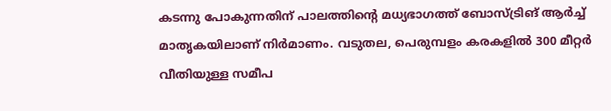കടന്നു പോകുന്നതിന് പാലത്തിന്റെ മധ്യഭാഗത്ത് ബോസ്ട്രിങ് ആർച്ച് മാതൃകയിലാണ് നിർമാണം. വടുതല, പെരുമ്പളം കരകളിൽ 300 മീറ്റർ വീതിയുള്ള സമീപ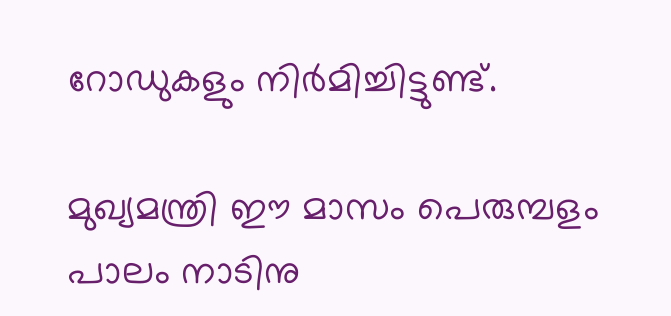റോഡുകളും നിർമിച്ചിട്ടുണ്ട്.

മുഖ്യമന്ത്രി ഈ മാസം പെരുമ്പളം പാലം നാടിനു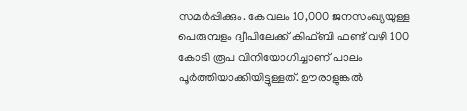സമർപ്പിക്കും. കേവലം 10,000 ജനസംഖ്യയുള്ള പെരുമ്പളം ദ്വീപിലേക്ക് കിഫ്ബി ഫണ്ട് വഴി 100 കോടി രൂപ വിനിയോഗിച്ചാണ് പാലം പൂർത്തിയാക്കിയിട്ടുള്ളത്. ഊരാളുങ്കൽ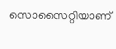സൊസൈറ്റിയാണ്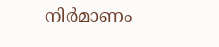നിർമാണം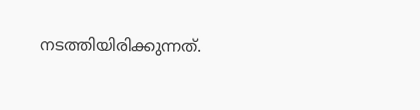നടത്തിയിരിക്കുന്നത്.